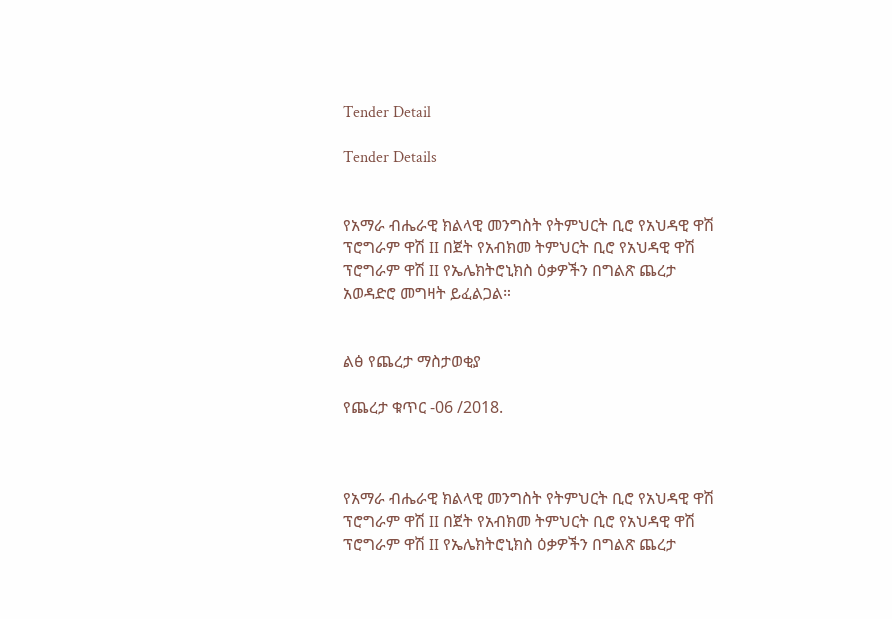Tender Detail

Tender Details


የአማራ ብሔራዊ ክልላዊ መንግስት የትምህርት ቢሮ የአህዳዊ ዋሽ ፕሮግራም ዋሽ II በጀት የአብክመ ትምህርት ቢሮ የአህዳዊ ዋሽ ፕሮግራም ዋሽ II የኤሌክትሮኒክስ ዕቃዎችን በግልጽ ጨረታ አወዳድሮ መግዛት ይፈልጋል።


ልፅ የጨረታ ማስታወቂያ

የጨረታ ቁጥር -06 /2018.



የአማራ ብሔራዊ ክልላዊ መንግስት የትምህርት ቢሮ የአህዳዊ ዋሽ ፕሮግራም ዋሽ II በጀት የአብክመ ትምህርት ቢሮ የአህዳዊ ዋሽ ፕሮግራም ዋሽ II የኤሌክትሮኒክስ ዕቃዎችን በግልጽ ጨረታ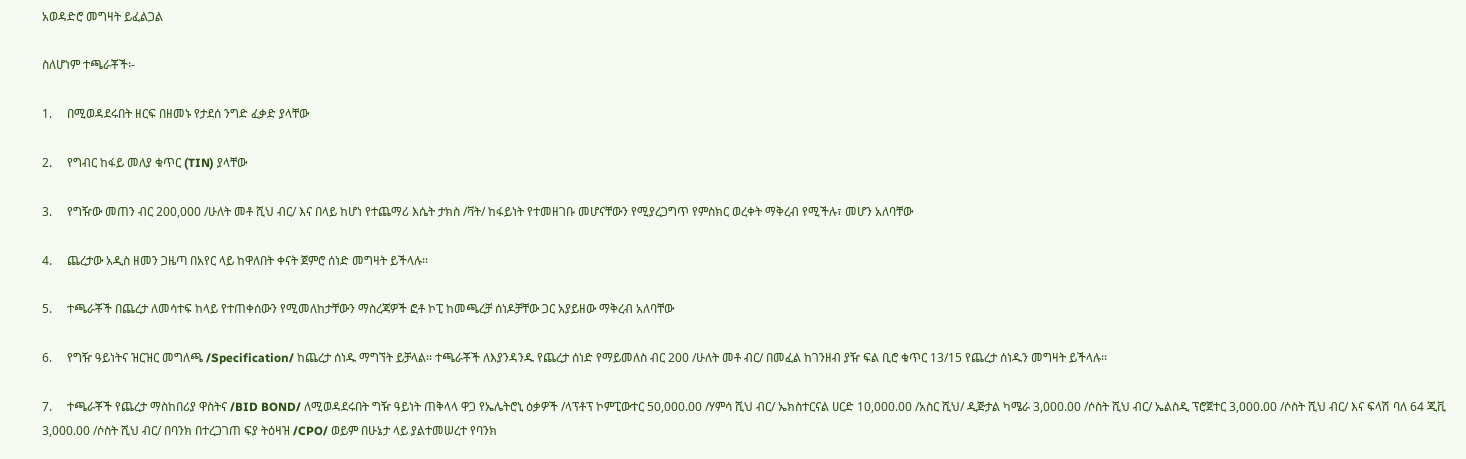አወዳድሮ መግዛት ይፈልጋል

ስለሆነም ተጫራቾች፡-

1.     በሚወዳደሩበት ዘርፍ በዘመኑ የታደሰ ንግድ ፈቃድ ያላቸው

2.     የግብር ከፋይ መለያ ቁጥር (TIN) ያላቸው

3.     የግዥው መጠን ብር 200,000 /ሁለት መቶ ሺህ ብር/ እና በላይ ከሆነ የተጨማሪ እሴት ታክስ /ቫት/ ከፋይነት የተመዘገቡ መሆናቸውን የሚያረጋግጥ የምስክር ወረቀት ማቅረብ የሚችሉ፣ መሆን አለባቸው

4.     ጨረታው አዲስ ዘመን ጋዜጣ በአየር ላይ ከዋለበት ቀናት ጀምሮ ሰነድ መግዛት ይችላሉ፡፡

5.     ተጫራቾች በጨረታ ለመሳተፍ ከላይ የተጠቀሰውን የሚመለከታቸውን ማስረጃዎች ፎቶ ኮፒ ከመጫረቻ ሰነዶቻቸው ጋር አያይዘው ማቅረብ አለባቸው

6.     የግዥ ዓይነትና ዝርዝር መግለጫ /Specification/ ከጨረታ ሰነዱ ማግኘት ይቻላል፡፡ ተጫራቾች ለእያንዳንዱ የጨረታ ሰነድ የማይመለስ ብር 200 /ሁለት መቶ ብር/ በመፈል ከገንዘብ ያዥ ፍል ቢሮ ቁጥር 13/15 የጨረታ ሰነዱን መግዛት ይችላሉ፡፡

7.     ተጫራቾች የጨረታ ማስከበሪያ ዋስትና /BID BOND/ ለሚወዳደሩበት ግዥ ዓይነት ጠቅላላ ዋጋ የኤሌትሮኒ ዕቃዎች /ላፕቶፕ ኮምፒውተር 50,000.00 /ሃምሳ ሺህ ብር/ ኤክስተርናል ሀርድ 10,000.00 /አስር ሺህ/ ዲጅታል ካሜራ 3,000.00 /ሶስት ሺህ ብር/ ኤልስዲ ፕሮጀተር 3,000.00 /ሶስት ሺህ ብር/ እና ፍላሽ ባለ 64 ጂቪ 3,000.00 /ሶስት ሺህ ብር/ በባንክ በተረጋገጠ ፍያ ትዕዛዝ /CPO/ ወይም በሁኔታ ላይ ያልተመሠረተ የባንክ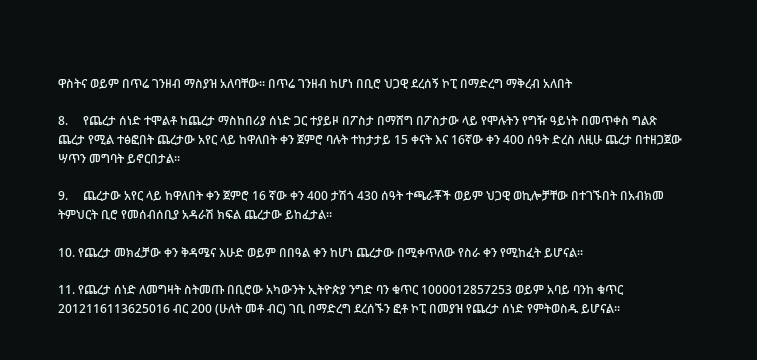ዋስትና ወይም በጥሬ ገንዘብ ማስያዝ አለባቸው፡፡ በጥሬ ገንዘብ ከሆነ በቢሮ ህጋዊ ደረሰኝ ኮፒ በማድረግ ማቅረብ አለበት

8.     የጨረታ ሰነድ ተሞልቶ ከጨረታ ማስከበሪያ ሰነድ ጋር ተያይዞ በፖስታ በማሸግ በፖስታው ላይ የሞሉትን የግዥ ዓይነት በመጥቀስ ግልጽ ጨረታ የሚል ተፅፎበት ጨረታው አየር ላይ ከዋለበት ቀን ጀምሮ ባሉት ተከታታይ 15 ቀናት እና 16ኛው ቀን 400 ሰዓት ድረስ ለዚሁ ጨረታ በተዘጋጀው ሣጥን መግባት ይኖርበታል፡፡

9.     ጨረታው አየር ላይ ከዋለበት ቀን ጀምሮ 16 ኛው ቀን 400 ታሽጎ 430 ሰዓት ተጫራቾች ወይም ህጋዊ ወኪሎቻቸው በተገኙበት በአብክመ ትምህርት ቢሮ የመሰብሰቢያ አዳራሽ ክፍል ጨረታው ይከፈታል፡፡

10. የጨረታ መክፈቻው ቀን ቅዳሜና እሁድ ወይም በበዓል ቀን ከሆነ ጨረታው በሚቀጥለው የስራ ቀን የሚከፈት ይሆናል፡፡

11. የጨረታ ሰነድ ለመግዛት ስትመጡ በቢሮው አካውንት ኢትዮጵያ ንግድ ባን ቁጥር 1000012857253 ወይም አባይ ባንከ ቁጥር 2012116113625016 ብር 200 (ሁለት መቶ ብር) ገቢ በማድረግ ደረሰኙን ፎቶ ኮፒ በመያዝ የጨረታ ሰነድ የምትወስዱ ይሆናል፡፡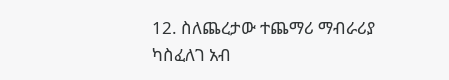12. ስለጨረታው ተጨማሪ ማብራሪያ ካስፈለገ አብ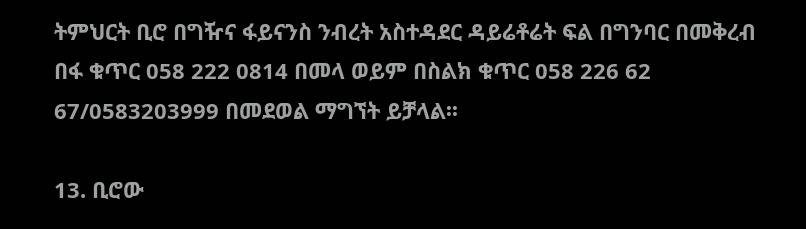ትምህርት ቢሮ በግዥና ፋይናንስ ንብረት አስተዳደር ዳይሬቶሬት ፍል በግንባር በመቅረብ በፋ ቁጥር 058 222 0814 በመላ ወይም በስልክ ቁጥር 058 226 62 67/0583203999 በመደወል ማግኘት ይቻላል፡፡

13. ቢሮው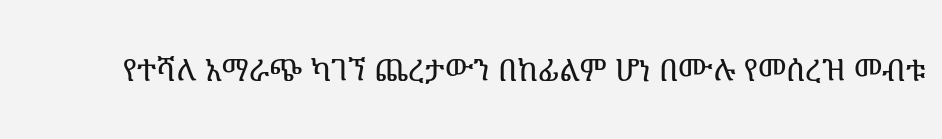የተሻለ አማራጭ ካገኘ ጨረታውን በከፊልም ሆነ በሙሉ የመሰረዝ መብቱ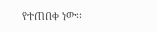የተጠበቀ ነው፡፡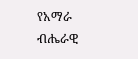የአማራ ብሔራዊ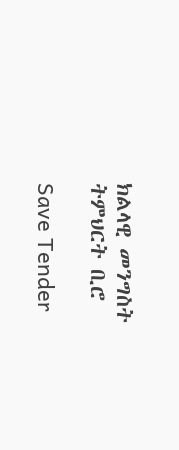ክልላዊ መንግስት ትምህርት ቢሮ

Save Tender